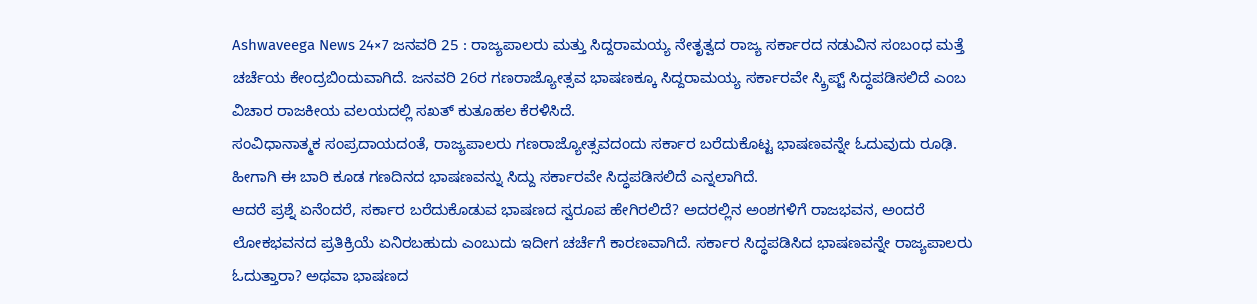Ashwaveega News 24×7 ಜನವರಿ 25 : ರಾಜ್ಯಪಾಲರು ಮತ್ತು ಸಿದ್ದರಾಮಯ್ಯ ನೇತೃತ್ವದ ರಾಜ್ಯ ಸರ್ಕಾರದ ನಡುವಿನ ಸಂಬಂಧ ಮತ್ತೆ ಚರ್ಚೆಯ ಕೇಂದ್ರಬಿಂದುವಾಗಿದೆ. ಜನವರಿ 26ರ ಗಣರಾಜ್ಯೋತ್ಸವ ಭಾಷಣಕ್ಕೂ ಸಿದ್ದರಾಮಯ್ಯ ಸರ್ಕಾರವೇ ಸ್ಕ್ರಿಪ್ಟ್ ಸಿದ್ಧಪಡಿಸಲಿದೆ ಎಂಬ ವಿಚಾರ ರಾಜಕೀಯ ವಲಯದಲ್ಲಿ ಸಖತ್ ಕುತೂಹಲ ಕೆರಳಿಸಿದೆ.
ಸಂವಿಧಾನಾತ್ಮಕ ಸಂಪ್ರದಾಯದಂತೆ, ರಾಜ್ಯಪಾಲರು ಗಣರಾಜ್ಯೋತ್ಸವದಂದು ಸರ್ಕಾರ ಬರೆದುಕೊಟ್ಟ ಭಾಷಣವನ್ನೇ ಓದುವುದು ರೂಢಿ. ಹೀಗಾಗಿ ಈ ಬಾರಿ ಕೂಡ ಗಣದಿನದ ಭಾಷಣವನ್ನು ಸಿದ್ದು ಸರ್ಕಾರವೇ ಸಿದ್ಧಪಡಿಸಲಿದೆ ಎನ್ನಲಾಗಿದೆ.
ಆದರೆ ಪ್ರಶ್ನೆ ಏನೆಂದರೆ, ಸರ್ಕಾರ ಬರೆದುಕೊಡುವ ಭಾಷಣದ ಸ್ವರೂಪ ಹೇಗಿರಲಿದೆ? ಅದರಲ್ಲಿನ ಅಂಶಗಳಿಗೆ ರಾಜಭವನ, ಅಂದರೆ ಲೋಕಭವನದ ಪ್ರತಿಕ್ರಿಯೆ ಏನಿರಬಹುದು ಎಂಬುದು ಇದೀಗ ಚರ್ಚೆಗೆ ಕಾರಣವಾಗಿದೆ. ಸರ್ಕಾರ ಸಿದ್ಧಪಡಿಸಿದ ಭಾಷಣವನ್ನೇ ರಾಜ್ಯಪಾಲರು ಓದುತ್ತಾರಾ? ಅಥವಾ ಭಾಷಣದ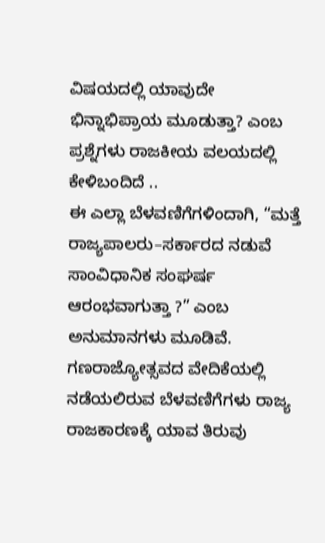ವಿಷಯದಲ್ಲಿ ಯಾವುದೇ ಭಿನ್ನಾಭಿಪ್ರಾಯ ಮೂಡುತ್ತಾ? ಎಂಬ ಪ್ರಶ್ನೆಗಳು ರಾಜಕೀಯ ವಲಯದಲ್ಲಿ ಕೇಳಿಬಂದಿದೆ ..
ಈ ಎಲ್ಲಾ ಬೆಳವಣಿಗೆಗಳಿಂದಾಗಿ, “ಮತ್ತೆ ರಾಜ್ಯಪಾಲರು–ಸರ್ಕಾರದ ನಡುವೆ ಸಾಂವಿಧಾನಿಕ ಸಂಘರ್ಷ ಆರಂಭವಾಗುತ್ತಾ ?” ಎಂಬ ಅನುಮಾನಗಳು ಮೂಡಿವೆ. ಗಣರಾಜ್ಯೋತ್ಸವದ ವೇದಿಕೆಯಲ್ಲಿ ನಡೆಯಲಿರುವ ಬೆಳವಣಿಗೆಗಳು ರಾಜ್ಯ ರಾಜಕಾರಣಕ್ಕೆ ಯಾವ ತಿರುವು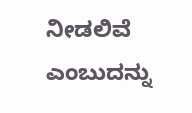ನೀಡಲಿವೆ ಎಂಬುದನ್ನು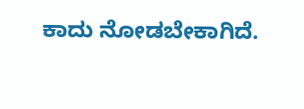ಕಾದು ನೋಡಬೇಕಾಗಿದೆ.